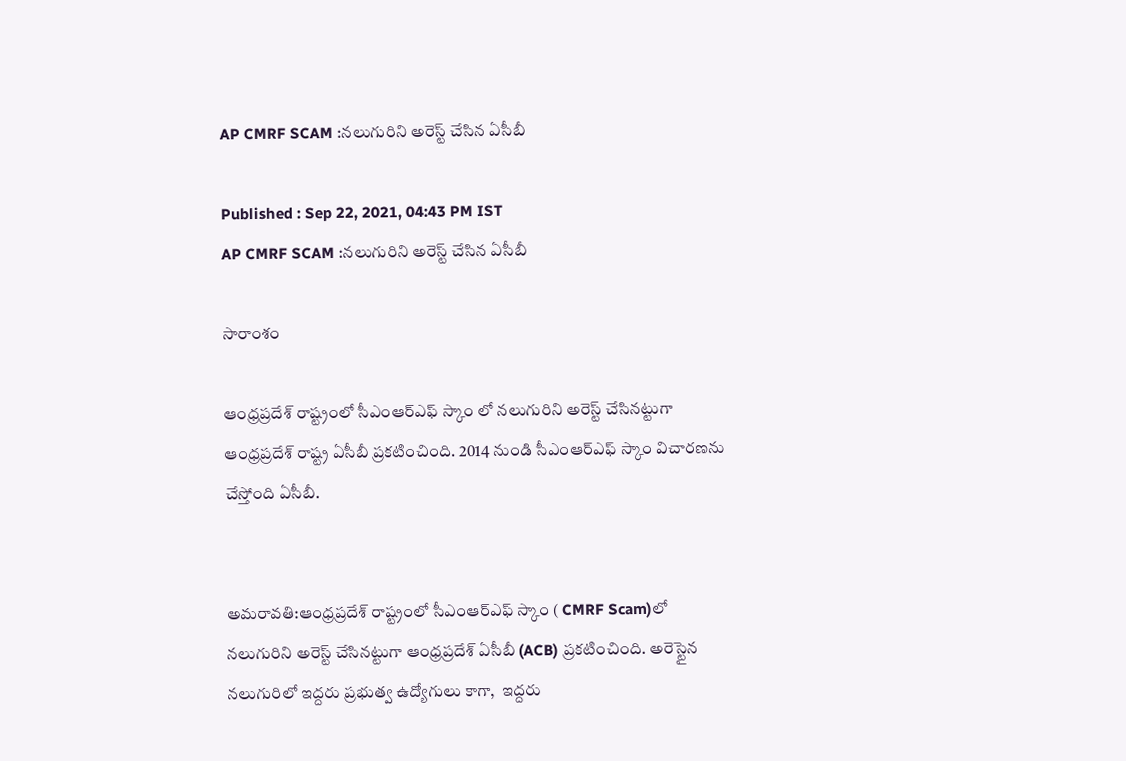AP CMRF SCAM :నలుగురిని అరెస్ట్ చేసిన ఏసీబీ

Published : Sep 22, 2021, 04:43 PM IST
AP CMRF SCAM :నలుగురిని అరెస్ట్ చేసిన ఏసీబీ

సారాంశం

ఆంధ్రప్రదేశ్ రాష్ట్రంలో సీఎంఆర్ఎఫ్ స్కాం లో నలుగురిని అరెస్ట్ చేసినట్టుగా ఆంధ్రప్రదేశ్ రాష్ట్ర ఏసీబీ ప్రకటించింది. 2014 నుండి సీఎంఆర్ఎఫ్ స్కాం విచారణను చేస్తోంది ఏసీబీ.


అమరావతి:ఆంధ్రప్రదేశ్ రాష్ట్రంలో సీఎంఆర్‌ఎఫ్ స్కాం ( CMRF Scam)లో నలుగురిని అరెస్ట్ చేసినట్టుగా ఆంధ్రప్రదేశ్ ఏసీబీ (ACB) ప్రకటించింది. అరెస్టైన నలుగురిలో ఇద్దరు ప్రభుత్వ ఉద్యోగులు కాగా,  ఇద్దరు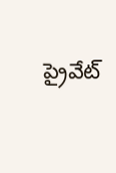ప్రైవేట్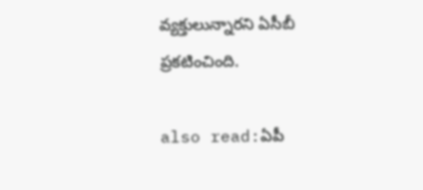వ్యక్తులున్నారని ఏసీబీ ప్రకటించింది.

also read:ఏపీ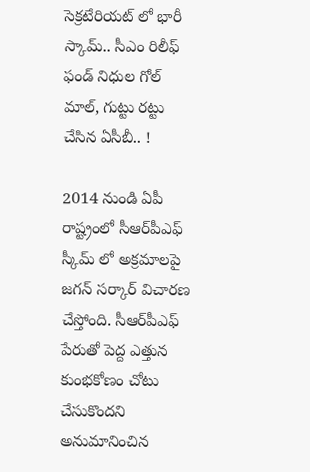సెక్రటేరియట్ లో భారీ స్కామ్.. సీఎం రిలీఫ్ ఫండ్ నిధుల గోల్ మాల్, గుట్టు రట్టు చేసిన ఏసీబీ.. !

2014 నుండి ఏపీ రాష్ట్రంలో సీఆర్‌పీఎఫ్ స్కీమ్ లో అక్రమాలపై జగన్ సర్కార్ విచారణ చేస్తోంది. సీఆర్‌పీఎఫ్ పేరుతో పెద్ద ఎత్తున కుంభకోణం చోటు చేసుకొందని అనుమానించిన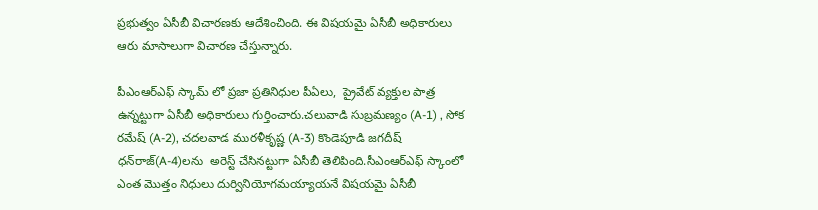ప్రభుత్వం ఏసీబీ విచారణకు ఆదేశించింది. ఈ విషయమై ఏసీబీ అధికారులు ఆరు మాసాలుగా విచారణ చేస్తున్నారు.

పీఎంఆర్ఎఫ్ స్కామ్ లో ప్రజా ప్రతినిధుల పీఏలు,  ప్రైవేట్ వ్యక్తుల పాత్ర ఉన్నట్టుగా ఏసీబీ అధికారులు గుర్తించారు.చలువాడి సుబ్రమణ్యం (A-1) , సోక రమేష్ (A-2), చదలవాడ మురళీకృష్ణ (A-3) కొండెపూడి జగదీష్ ధన్‌రాజ్(A-4)లను  అరెస్ట్ చేసినట్టుగా ఏసీబీ తెలిపింది.సీఎంఆర్ఎఫ్ స్కాంలో  ఎంత మొత్తం నిధులు దుర్వినియోగమయ్యాయనే విషయమై ఏసీబీ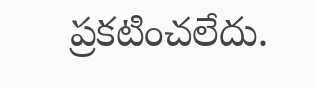ప్రకటించలేదు.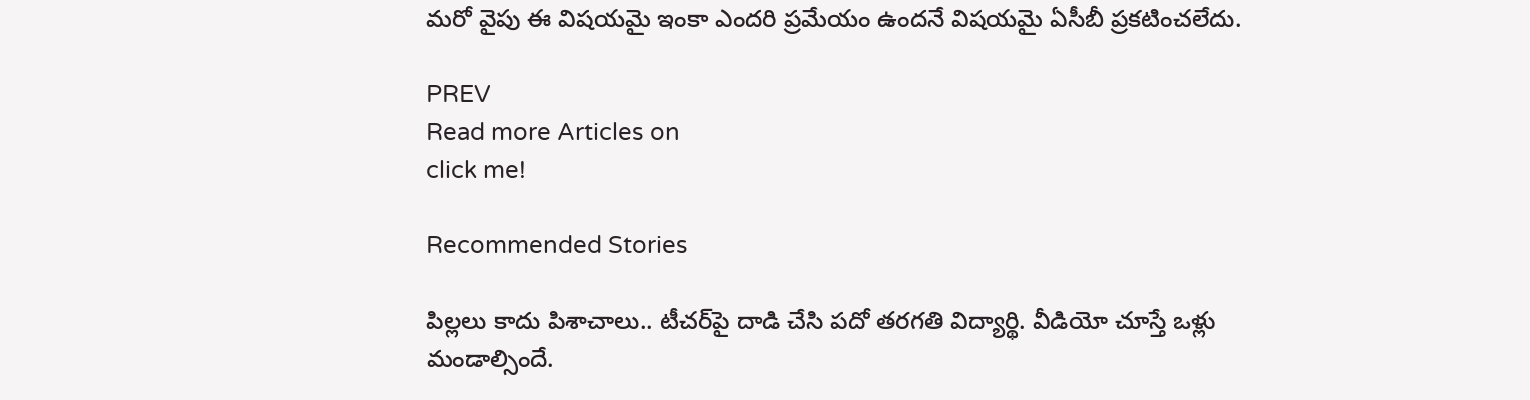మరో వైపు ఈ విషయమై ఇంకా ఎందరి ప్రమేయం ఉందనే విషయమై ఏసీబీ ప్రకటించలేదు.

PREV
Read more Articles on
click me!

Recommended Stories

పిల్ల‌లు కాదు పిశాచాలు.. టీచ‌ర్‌పై దాడి చేసి ప‌దో త‌ర‌గ‌తి విద్యార్థి. వీడియో చూస్తే ఒళ్లు మండాల్సిందే.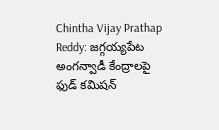Chintha Vijay Prathap Reddy: జగ్గయ్యపేట అంగన్వాడీ కేంద్రాలపై ఫుడ్ కమిషన్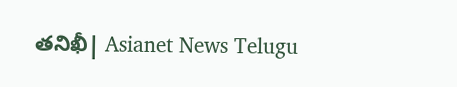తనిఖీ| Asianet News Telugu